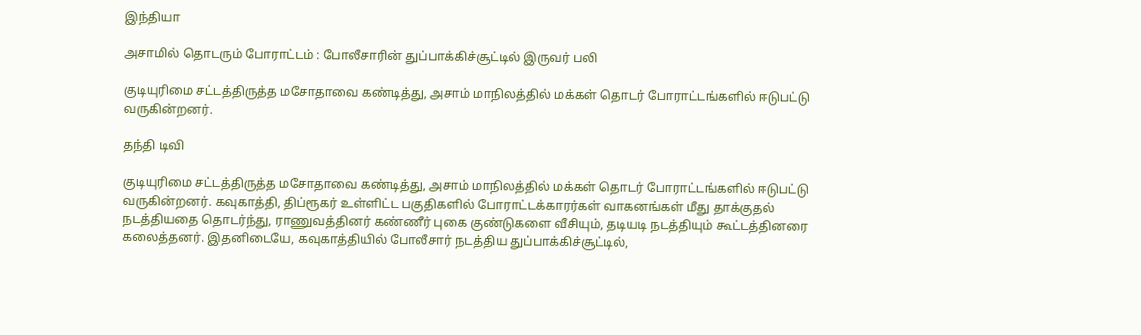இந்தியா

அசாமில் தொடரும் போராட்டம் : போலீசாரின் துப்பாக்கிச்சூட்டில் இருவர் பலி

குடியுரிமை சட்டத்திருத்த மசோதாவை கண்டித்து, அசாம் மாநிலத்தில் மக்கள் தொடர் போராட்டங்களில் ஈடுபட்டு வருகின்றனர்.

தந்தி டிவி

குடியுரிமை சட்டத்திருத்த மசோதாவை கண்டித்து, அசாம் மாநிலத்தில் மக்கள் தொடர் போராட்டங்களில் ஈடுபட்டு வருகின்றனர். கவுகாத்தி, திப்ரூகர் உள்ளிட்ட பகுதிகளில் போராட்டக்காரர்கள் வாகனங்கள் மீது தாக்குதல் நடத்தியதை தொடர்ந்து, ராணுவத்தினர் கண்ணீர் புகை குண்டுகளை வீசியும், தடியடி நடத்தியும் கூட்டத்தினரை கலைத்தனர். இதனிடையே, கவுகாத்தியில் போலீசார் நடத்திய துப்பாக்கிச்சூட்டில்,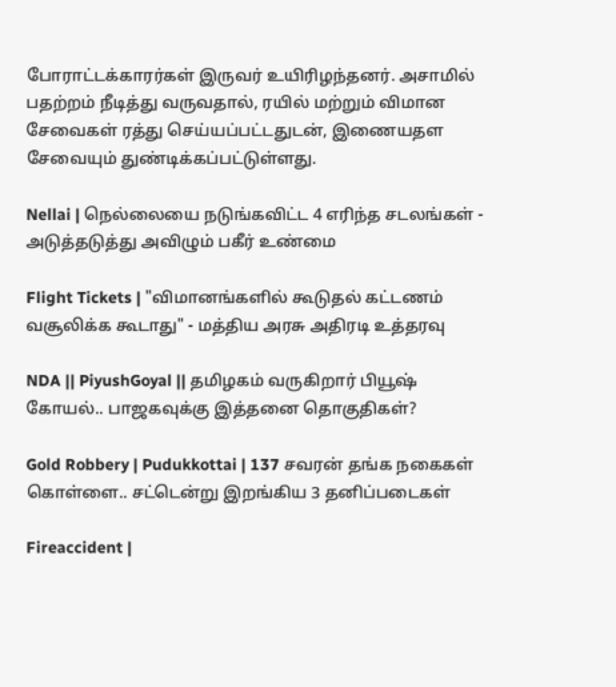போராட்டக்காரர்கள் இருவர் உயிரிழந்தனர். அசாமில் பதற்றம் நீடித்து வருவதால், ரயில் மற்றும் விமான சேவைகள் ரத்து செய்யப்பட்டதுடன், இணையதள சேவையும் துண்டிக்கப்பட்டுள்ளது.

Nellai | நெல்லையை நடுங்கவிட்ட 4 எரிந்த சடலங்கள் - அடுத்தடுத்து அவிழும் பகீர் உண்மை

Flight Tickets | "விமானங்களில் கூடுதல் கட்டணம் வசூலிக்க கூடாது" - மத்திய அரசு அதிரடி உத்தரவு

NDA || PiyushGoyal || தமிழகம் வருகிறார் பியூஷ் கோயல்.. பாஜகவுக்கு இத்தனை தொகுதிகள்?

Gold Robbery | Pudukkottai | 137 சவரன் தங்க நகைகள் கொள்ளை.. சட்டென்று இறங்கிய 3 தனிப்படைகள்

Fireaccident |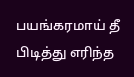பயங்கரமாய் தீ பிடித்து எரிந்த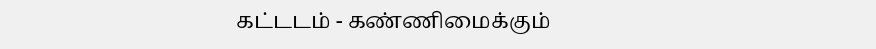கட்டடம் - கண்ணிமைக்கும்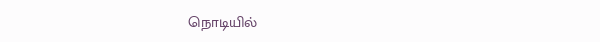நொடியில்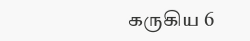கருகிய 6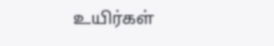உயிர்கள்